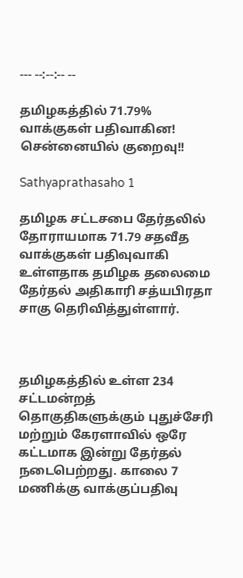--- --:--:-- --

தமிழகத்தில் 71.79% வாக்குகள் பதிவாகின! சென்னையில் குறைவு!!

Sathyaprathasaho 1

தமிழக சட்டசபை தேர்தலில் தோராயமாக 71.79 சதவீத வாக்குகள் பதிவுவாகி உள்ளதாக தமிழக தலைமை தேர்தல் அதிகாரி சத்யபிரதா சாகு தெரிவித்துள்ளார்.



தமிழகத்தில் உள்ள 234 சட்டமன்றத் தொகுதிகளுக்கும் புதுச்சேரி மற்றும் கேரளாவில் ஒரே கட்டமாக இன்று தேர்தல் நடைபெற்றது. காலை 7 மணிக்கு வாக்குப்பதிவு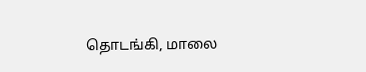தொடங்கி, மாலை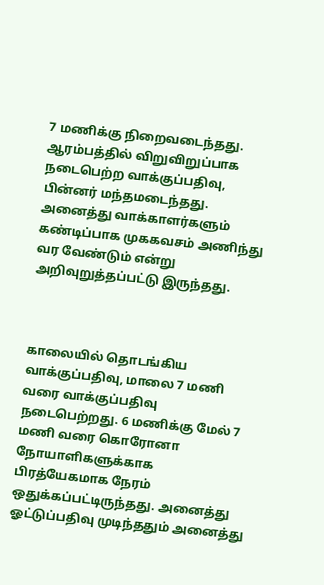7 மணிக்கு நிறைவடைந்தது. ஆரம்பத்தில் விறுவிறுப்பாக நடைபெற்ற வாக்குப்பதிவு, பின்னர் மந்தமடைந்தது. அனைத்து வாக்காளர்களும் கண்டிப்பாக முககவசம் அணிந்து வர வேண்டும் என்று அறிவுறுத்தப்பட்டு இருந்தது.



காலையில் தொடங்கிய வாக்குப்பதிவு, மாலை 7 மணி வரை வாக்குப்பதிவு நடைபெற்றது. 6 மணிக்கு மேல் 7 மணி வரை கொரோனா நோயாளிகளுக்காக பிரத்யேகமாக நேரம் ஒதுக்கப்பட்டிருந்தது. அனைத்து ஓட்டுப்பதிவு முடிந்ததும் அனைத்து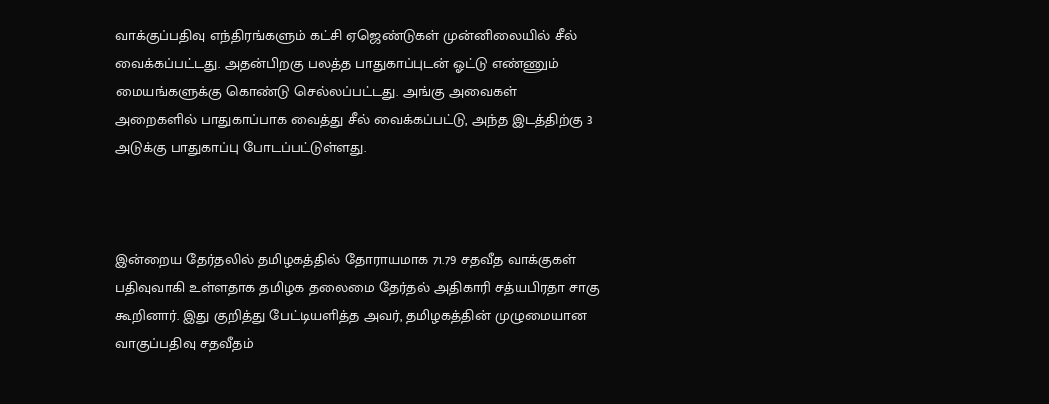வாக்குப்பதிவு எந்திரங்களும் கட்சி ஏஜெண்டுகள் முன்னிலையில் சீல் வைக்கப்பட்டது. அதன்பிறகு பலத்த பாதுகாப்புடன் ஓட்டு எண்ணும் மையங்களுக்கு கொண்டு செல்லப்பட்டது. அங்கு அவைகள் அறைகளில் பாதுகாப்பாக வைத்து சீல் வைக்கப்பட்டு, அந்த இடத்திற்கு 3 அடுக்கு பாதுகாப்பு போடப்பட்டுள்ளது.



இன்றைய தேர்தலில் தமிழகத்தில் தோராயமாக 71.79 சதவீத வாக்குகள் பதிவுவாகி உள்ளதாக தமிழக தலைமை தேர்தல் அதிகாரி சத்யபிரதா சாகு கூறினார். இது குறித்து பேட்டியளித்த அவர், தமிழகத்தின் முழுமையான வாகுப்பதிவு சதவீதம்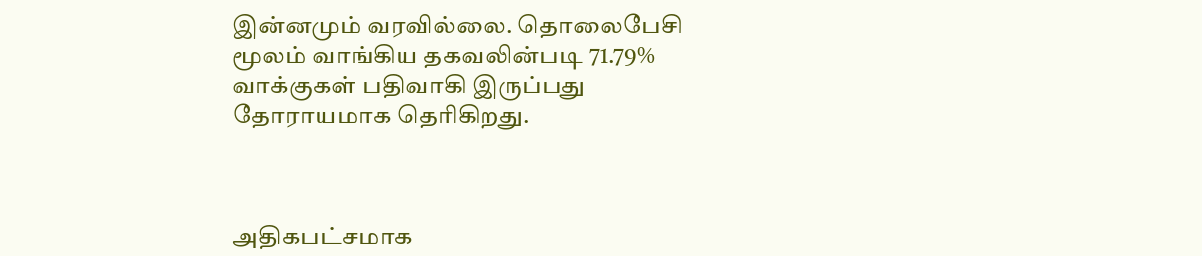இன்னமும் வரவில்லை. தொலைபேசி மூலம் வாங்கிய தகவலின்படி 71.79% வாக்குகள் பதிவாகி இருப்பது தோராயமாக தெரிகிறது.



அதிகபட்சமாக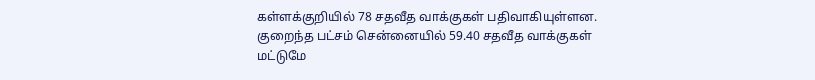கள்ளக்குறியில் 78 சதவீத வாக்குகள் பதிவாகியுள்ளன. குறைந்த பட்சம் சென்னையில் 59.40 சதவீத வாக்குகள் மட்டுமே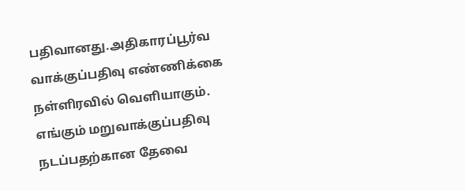பதிவானது.அதிகாரப்பூர்வ வாக்குப்பதிவு எண்ணிக்கை நள்ளிரவில் வெளியாகும். எங்கும் மறுவாக்குப்பதிவு நடப்பதற்கான தேவை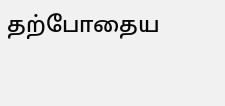தற்போதைய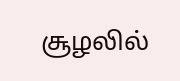சூழலில்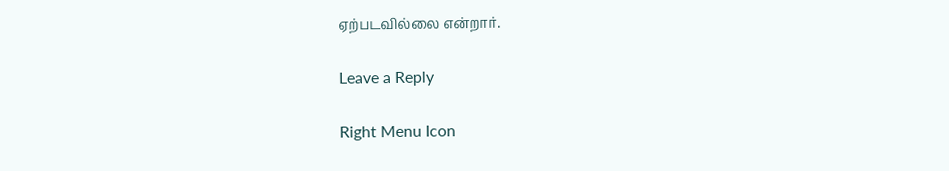ஏற்படவில்லை என்றார்.

Leave a Reply

Right Menu Icon